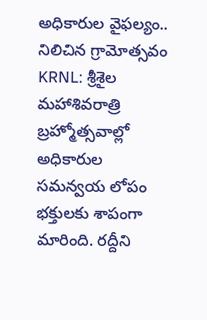అధికారుల వైఫల్యం.. నిలిచిన గ్రామోత్సవం
KRNL: శ్రీశైల మహాశివరాత్రి బ్రహ్మోత్సవాల్లో అధికారుల సమన్వయ లోపం భక్తులకు శాపంగా మారింది. రద్దీని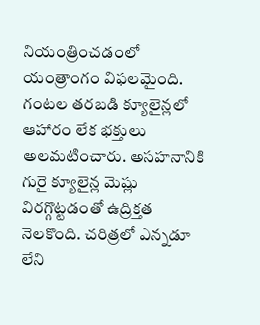నియంత్రించడంలో యంత్రాంగం విఫలమైంది. గంటల తరబడి క్యూలైన్లలో ఆహారం లేక భక్తులు అలమటించారు. అసహనానికి గురై క్యూలైన్ల మెష్లు విరగ్గొట్టడంతో ఉద్రిక్తత నెలకొంది. చరిత్రలో ఎన్నడూ లేని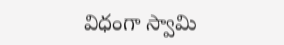విధంగా స్వామి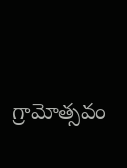గ్రామోత్సవం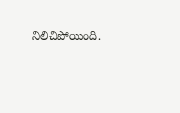నిలిచిపోయింది.